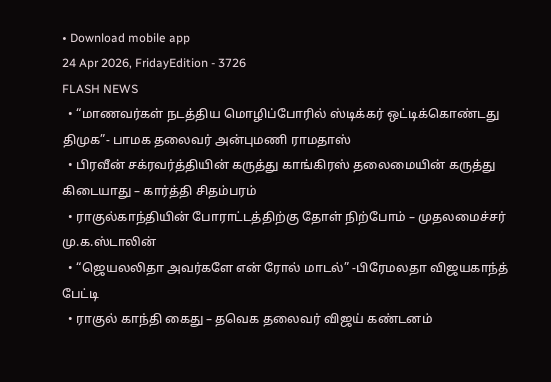• Download mobile app
24 Apr 2026, FridayEdition - 3726
FLASH NEWS
  • “மாணவர்கள் நடத்திய மொழிப்போரில் ஸ்டிக்கர் ஒட்டிக்கொண்டது திமுக”- பாமக தலைவர் அன்புமணி ராமதாஸ்
  • பிரவீன் சக்ரவர்த்தியின் கருத்து காங்கிரஸ் தலைமையின் கருத்து கிடையாது – கார்த்தி சிதம்பரம்
  • ராகுல்காந்தியின் போராட்டத்திற்கு தோள் நிற்போம் – முதலமைச்சர் மு.க.ஸ்டாலின்
  • “ஜெயலலிதா அவர்களே என் ரோல் மாடல்” -பிரேமலதா விஜயகாந்த் பேட்டி
  • ராகுல் காந்தி கைது – தவெக தலைவர் விஜய் கண்டனம்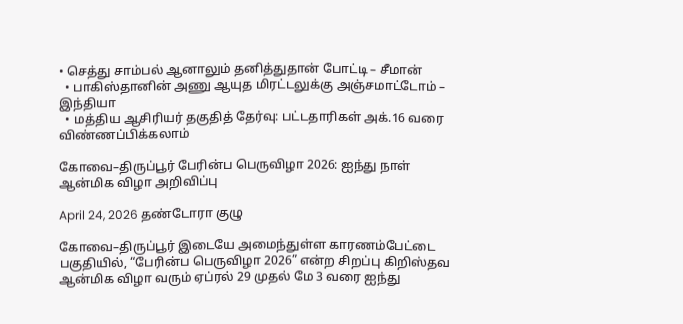• செத்து சாம்பல் ஆனாலும் தனித்துதான் போட்டி – சீமான்
  • பாகிஸ்தானின் அணு ஆயுத மிரட்டலுக்கு அஞ்சமாட்டோம் – இந்தியா
  • மத்திய ஆசிரியர் தகுதித் தேர்வு: பட்டதாரிகள் அக்.16 வரை விண்ணப்பிக்கலாம்

கோவை–திருப்பூர் பேரின்ப பெருவிழா 2026: ஐந்து நாள் ஆன்மிக விழா அறிவிப்பு

April 24, 2026 தண்டோரா குழு

கோவை–திருப்பூர் இடையே அமைந்துள்ள காரணம்பேட்டை பகுதியில், “பேரின்ப பெருவிழா 2026” என்ற சிறப்பு கிறிஸ்தவ ஆன்மிக விழா வரும் ஏப்ரல் 29 முதல் மே 3 வரை ஐந்து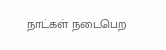நாட்கள் நடைபெற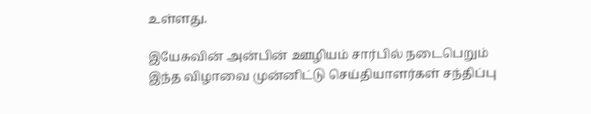உள்ளது.

இயேசுவின் அன்பின் ஊழியம் சார்பில் நடைபெறும் இந்த விழாவை முன்னிட்டு செய்தியாளர்கள் சந்திப்பு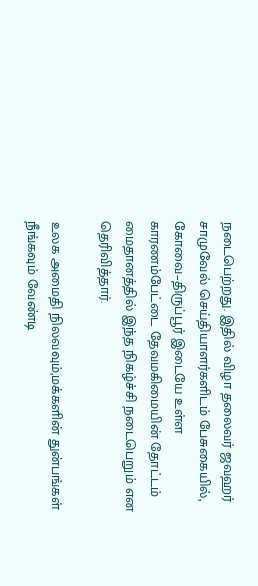நடைபெற்றது. இதில் விழா தலைவர் ஜவஹர் சாமுவேல் செய்தியாளர்களிடம் பேசுகையில், கோவை–திருப்பூர் இடையே உள்ள காரணம்பேட்டை தேவமகிமையின் தோட்டம் மைதானத்தில் இந்த நிகழ்ச்சி நடைபெறும் என தெரிவித்தார்.

உலக அமைதி நிலவவும்,மக்களின் துன்பங்கள் நீங்கவும் வேண்டி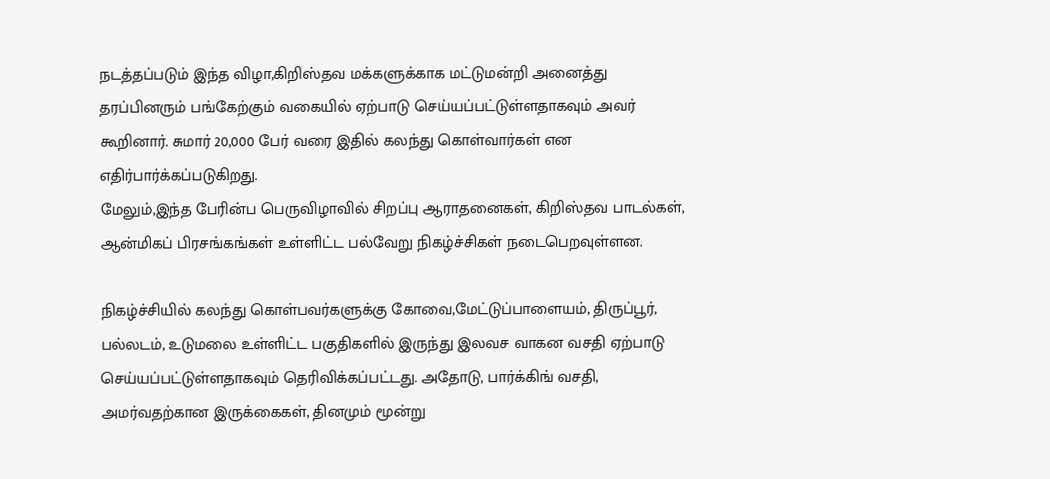நடத்தப்படும் இந்த விழா,கிறிஸ்தவ மக்களுக்காக மட்டுமன்றி அனைத்து தரப்பினரும் பங்கேற்கும் வகையில் ஏற்பாடு செய்யப்பட்டுள்ளதாகவும் அவர் கூறினார். சுமார் 20,000 பேர் வரை இதில் கலந்து கொள்வார்கள் என எதிர்பார்க்கப்படுகிறது.
மேலும்,இந்த பேரின்ப பெருவிழாவில் சிறப்பு ஆராதனைகள், கிறிஸ்தவ பாடல்கள், ஆன்மிகப் பிரசங்கங்கள் உள்ளிட்ட பல்வேறு நிகழ்ச்சிகள் நடைபெறவுள்ளன.

நிகழ்ச்சியில் கலந்து கொள்பவர்களுக்கு கோவை,மேட்டுப்பாளையம், திருப்பூர், பல்லடம், உடுமலை உள்ளிட்ட பகுதிகளில் இருந்து இலவச வாகன வசதி ஏற்பாடு செய்யப்பட்டுள்ளதாகவும் தெரிவிக்கப்பட்டது. அதோடு, பார்க்கிங் வசதி, அமர்வதற்கான இருக்கைகள், தினமும் மூன்று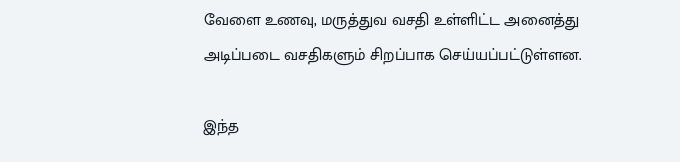வேளை உணவு, மருத்துவ வசதி உள்ளிட்ட அனைத்து அடிப்படை வசதிகளும் சிறப்பாக செய்யப்பட்டுள்ளன.

இந்த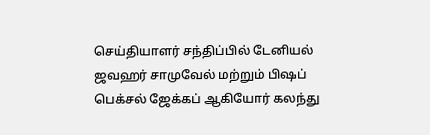செய்தியாளர் சந்திப்பில் டேனியல் ஜவஹர் சாமுவேல் மற்றும் பிஷப் பெக்சல் ஜேக்கப் ஆகியோர் கலந்து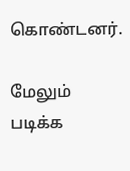கொண்டனர்.

மேலும் படிக்க